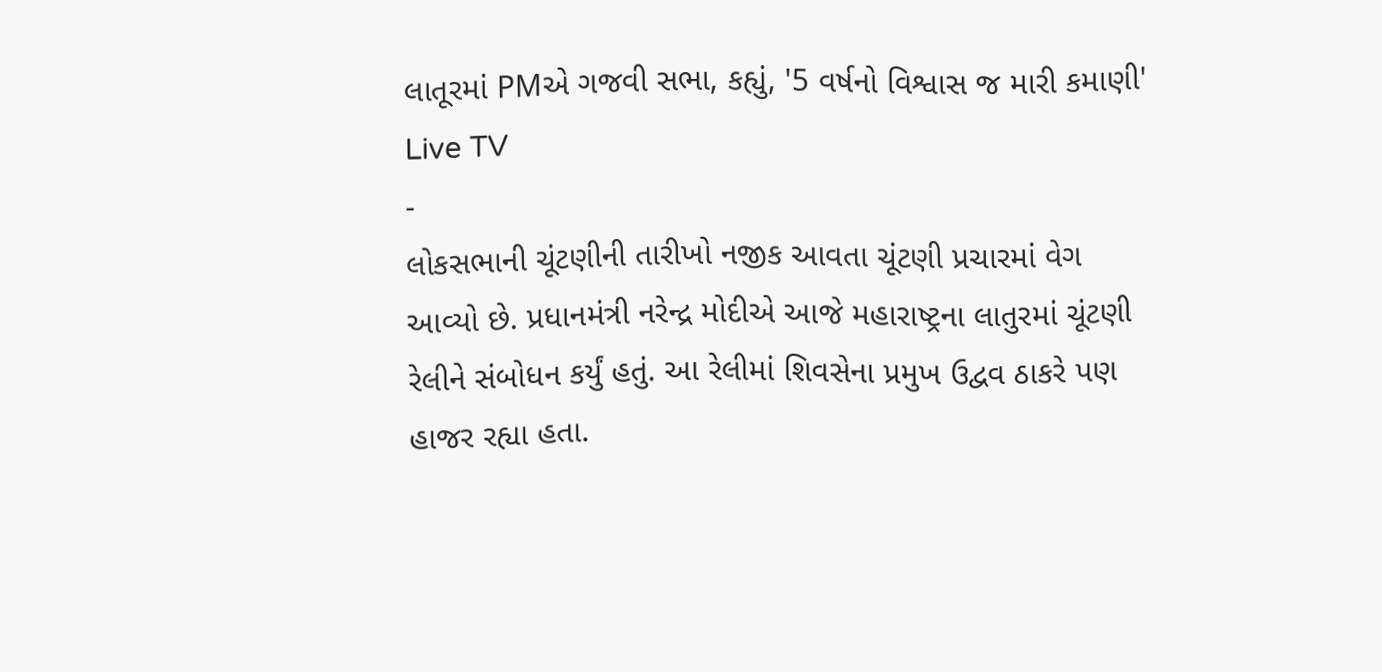લાતૂરમાં PMએ ગજવી સભા, કહ્યું, '5 વર્ષનો વિશ્વાસ જ મારી કમાણી'
Live TV
-
લોકસભાની ચૂંટણીની તારીખો નજીક આવતા ચૂંટણી પ્રચારમાં વેગ આવ્યો છે. પ્રધાનમંત્રી નરેન્દ્ર મોદીએ આજે મહારાષ્ટ્રના લાતુરમાં ચૂંટણી રેલીને સંબોધન કર્યું હતું. આ રેલીમાં શિવસેના પ્રમુખ ઉદ્વવ ઠાકરે પણ હાજર રહ્યા હતા.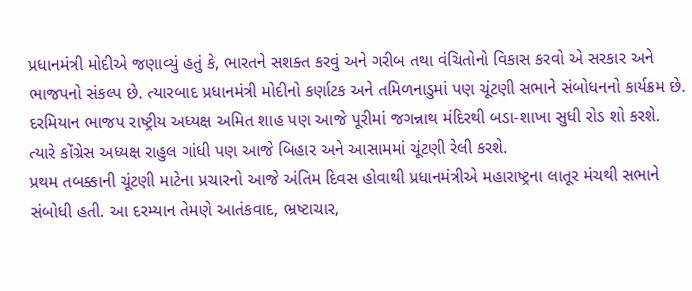પ્રધાનમંત્રી મોદીએ જણાવ્યું હતું કે, ભારતને સશક્ત કરવું અને ગરીબ તથા વંચિતોનો વિકાસ કરવો એ સરકાર અને ભાજપનો સંકલ્પ છે. ત્યારબાદ પ્રધાનમંત્રી મોદીનો કર્ણાટક અને તમિળનાડુમાં પણ ચૂંટણી સભાને સંબોધનનો કાર્યક્રમ છે.
દરમિયાન ભાજપ રાષ્ટ્રીય અધ્યક્ષ અમિત શાહ પણ આજે પૂરીમાં જગન્નાથ મંદિરથી બડા-શાખા સુધી રોડ શો કરશે. ત્યારે કોંગ્રેસ અધ્યક્ષ રાહુલ ગાંધી પણ આજે બિહાર અને આસામમાં ચૂંટણી રેલી કરશે.
પ્રથમ તબક્કાની ચૂંટણી માટેના પ્રચારનો આજે અંતિમ દિવસ હોવાથી પ્રધાનમંત્રીએ મહારાષ્ટ્રના લાતૂર મંચથી સભાને સંબોધી હતી. આ દરમ્યાન તેમણે આતંકવાદ, ભ્રષ્ટાચાર,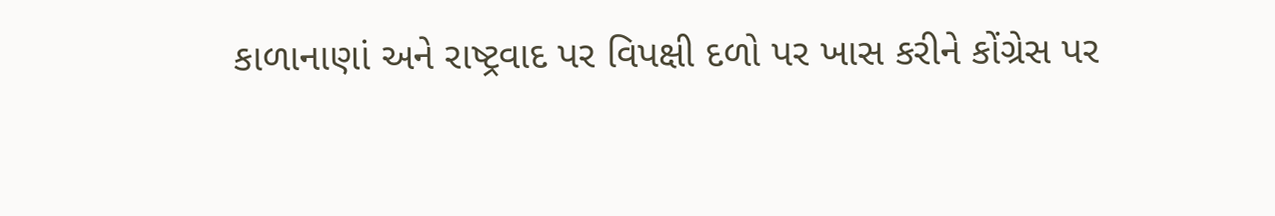કાળાનાણાં અને રાષ્ટ્રવાદ પર વિપક્ષી દળો પર ખાસ કરીને કોંગ્રેસ પર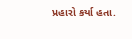પ્રહારો કર્યા હતા.